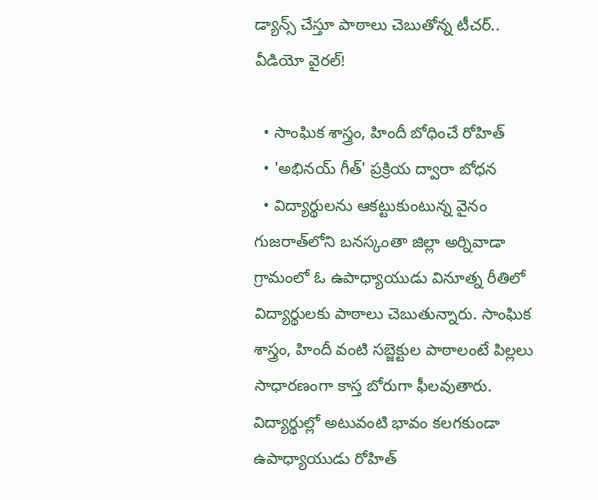డ్యాన్స్‌ చేస్తూ పాఠాలు చెబుతోన్న టీచర్‌.. వీడియో వైరల్!

  • సాంఘిక శాస్త్రం, హిందీ బోధించే రోహిత్
  • 'అభినయ్ గీత్' ప్రక్రియ ద్వారా బోధన
  • విద్యార్థులను ఆకట్టుకుంటున్న వైనం
గుజరాత్‌లోని బనస్కంతా జిల్లా అర్నివాడా గ్రామంలో ఓ ఉపాధ్యాయుడు వినూత్న రీతిలో విద్యార్థులకు పాఠాలు చెబుతున్నారు. సాంఘిక శాస్త్రం, హిందీ వంటి సబ్జెక్టుల పాఠాలంటే పిల్లలు సాధారణంగా కాస్త బోరుగా ఫీలవుతారు. విద్యార్థుల్లో అటువంటి భావం కలగకుండా ఉపాధ్యాయుడు రోహిత్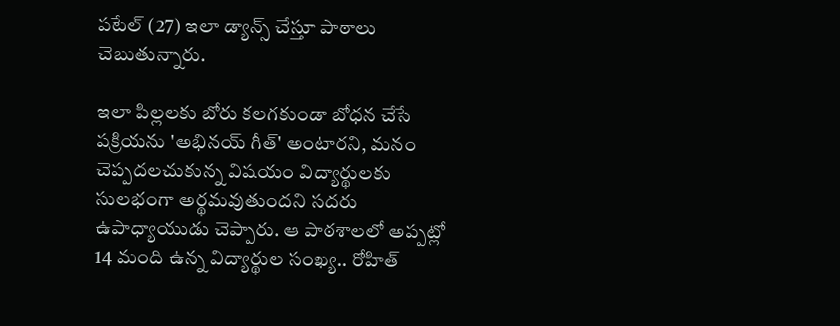పటేల్ (27) ఇలా డ్యాన్స్ చేస్తూ పాఠాలు చెబుతున్నారు.

ఇలా పిల్లలకు బోరు కలగకుండా బోధన చేసే పక్రియను 'అభినయ్ గీత్' అంటారని, మనం చెప్పదలచుకున్న విషయం విద్యార్థులకు సులభంగా అర్థమవుతుందని సదరు ఉపాధ్యాయుడు చెప్పారు. ఆ పాఠశాలలో అప్పట్లో 14 మంది ఉన్న విద్యార్థుల సంఖ్య.. రోహిత్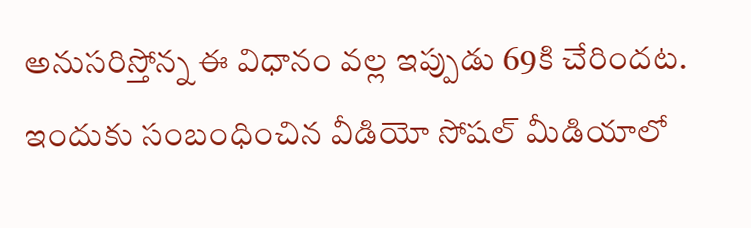అనుసరిస్తోన్న ఈ విధానం వల్ల ఇప్పుడు 69కి చేరిందట. ఇందుకు సంబంధించిన వీడియో సోషల్ మీడియాలో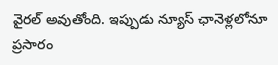వైరల్ అవుతోంది. ఇప్పుడు న్యూస్‌ ఛానెళ్లలోనూ ప్రసారం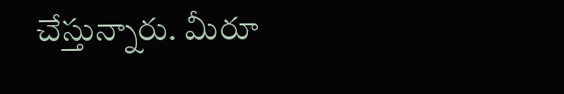చేస్తున్నారు. మీరూ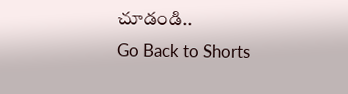చూడండి..
Go Back to Shorts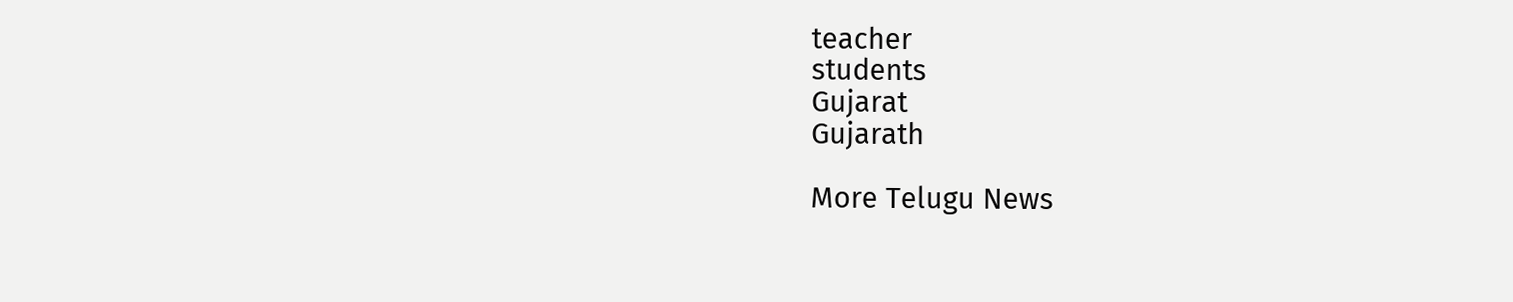teacher
students
Gujarat
Gujarath

More Telugu News